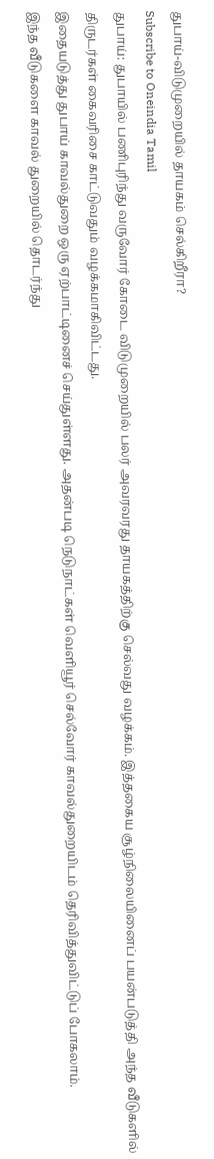துபாய்-விடுமுறையில் தாயகம் செல்கிறீரா?
Subscribe to Oneindia Tamil
துபாய்: துபாயில் பணிபுரிந்து வருவோர் கோடை விடுமுறையில் பலர் அவரவரது தாயகத்திற்கு செல்வது வழக்கம். இத்தகைய சூழ்நிலையினைப் பயன்படுத்தி அந்த வீடுகளில் திருடர்கள் கைவரிசை காட்டுவதும் வழக்கமாகிவிட்டது.
இதையடுத்து துபாய் காவல்துறை ஒரு ஏற்பாட்டினைச் செய்துள்ளது. அதன்படி நெடுநாட்கள் வெளியூர் செல்வோர் காவல்துறையிடம் தெரிவித்துவிட்டுப் போகலாம்.
இந்த வீடுகளை காவல் துறையில் தொடர்ந்து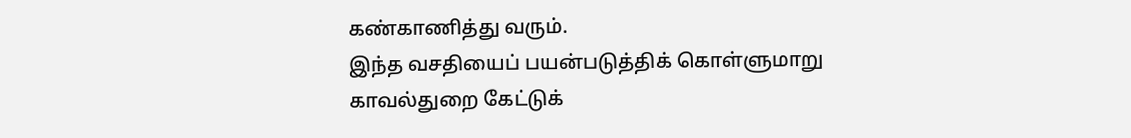கண்காணித்து வரும்.
இந்த வசதியைப் பயன்படுத்திக் கொள்ளுமாறு காவல்துறை கேட்டுக்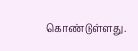கொண்டுள்ளது.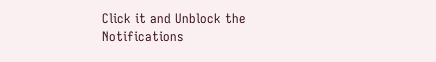Click it and Unblock the Notifications